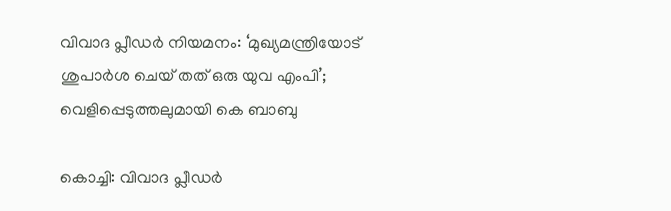വിവാദ പ്ലീഡര്‍ നിയമനം: ‘മുഖ്യമന്ത്രിയോട് ശുപാര്‍ശ ചെയ് തത് ഒരു യുവ എംപി’; വെളിപ്പെടുത്തലുമായി കെ ബാബു

കൊച്ചി: വിവാദ പ്ലീഡര്‍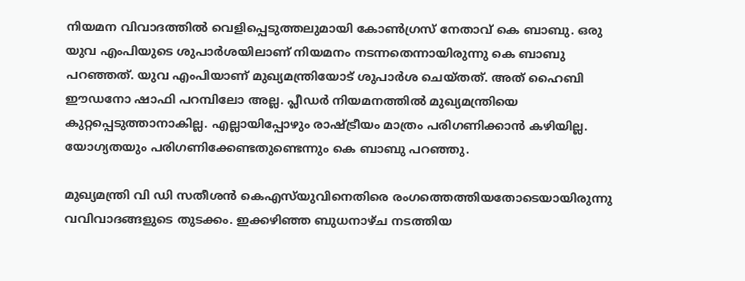നിയമന വിവാദത്തില്‍ വെളിപ്പെടുത്തലുമായി കോണ്‍ഗ്രസ് നേതാവ് കെ ബാബു. ഒരു യുവ എംപിയുടെ ശുപാര്‍ശയിലാണ് നിയമനം നടന്നതെന്നായിരുന്നു കെ ബാബു പറഞ്ഞത്. യുവ എംപിയാണ് മുഖ്യമന്ത്രിയോട് ശുപാര്‍ശ ചെയ്തത്. അത് ഹൈബി ഈഡനോ ഷാഫി പറമ്പിലോ അല്ല. പ്ലീഡര്‍ നിയമനത്തില്‍ മുഖ്യമന്ത്രിയെ കുറ്റപ്പെടുത്താനാകില്ല. എല്ലായിപ്പോഴും രാഷ്ട്രീയം മാത്രം പരിഗണിക്കാന്‍ കഴിയില്ല. യോഗ്യതയും പരിഗണിക്കേണ്ടതുണ്ടെന്നും കെ ബാബു പറഞ്ഞു.

മുഖ്യമന്ത്രി വി ഡി സതീശന്‍ കെഎസ്‌യുവിനെതിരെ രംഗത്തെത്തിയതോടെയായിരുന്നു വവിവാദങ്ങളുടെ തുടക്കം. ഇക്കഴിഞ്ഞ ബുധനാഴ്ച നടത്തിയ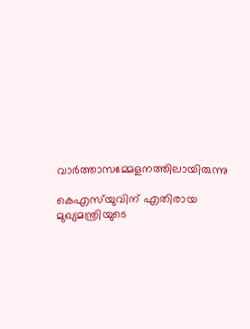വാര്‍ത്താസമ്മേളനത്തിലായിരുന്നു

കെഎസ്‌യുവിന് എതിരായ മുഖ്യമന്ത്രിയുടെ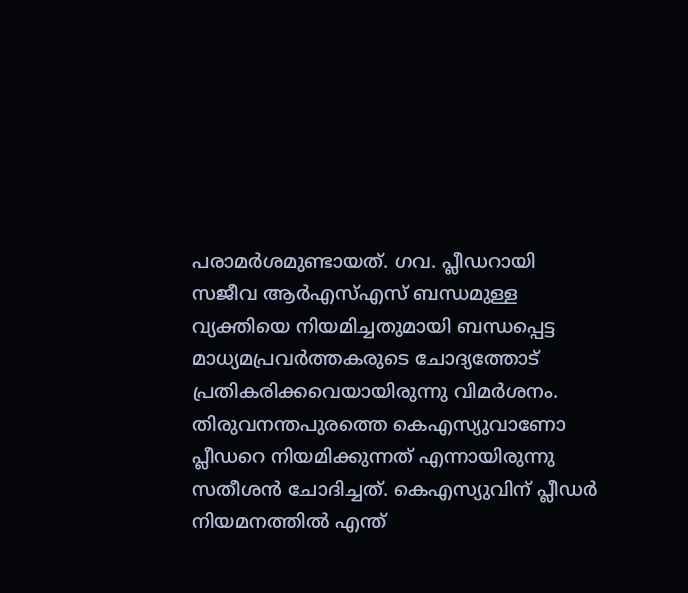പരാമര്‍ശമുണ്ടായത്. ഗവ. പ്ലീഡറായി സജീവ ആര്‍എസ്എസ് ബന്ധമുള്ള വ്യക്തിയെ നിയമിച്ചതുമായി ബന്ധപ്പെട്ട മാധ്യമപ്രവര്‍ത്തകരുടെ ചോദ്യത്തോട് പ്രതികരിക്കവെയായിരുന്നു വിമര്‍ശനം. തിരുവനന്തപുരത്തെ കെഎസ്യുവാണോ പ്ലീഡറെ നിയമിക്കുന്നത് എന്നായിരുന്നു സതീശന്‍ ചോദിച്ചത്. കെഎസ്യുവിന് പ്ലീഡര്‍ നിയമനത്തില്‍ എന്ത്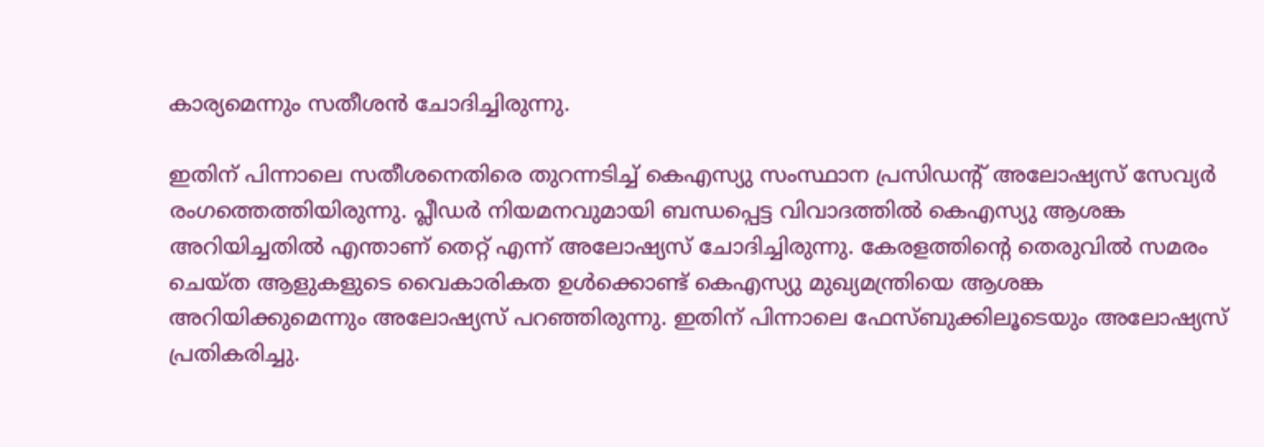കാര്യമെന്നും സതീശന്‍ ചോദിച്ചിരുന്നു.

ഇതിന് പിന്നാലെ സതീശനെതിരെ തുറന്നടിച്ച് കെഎസ്യു സംസ്ഥാന പ്രസിഡന്റ് അലോഷ്യസ് സേവ്യര്‍ രംഗത്തെത്തിയിരുന്നു. പ്ലീഡര്‍ നിയമനവുമായി ബന്ധപ്പെട്ട വിവാദത്തില്‍ കെഎസ്യു ആശങ്ക അറിയിച്ചതില്‍ എന്താണ് തെറ്റ് എന്ന് അലോഷ്യസ് ചോദിച്ചിരുന്നു. കേരളത്തിന്റെ തെരുവില്‍ സമരം ചെയ്ത ആളുകളുടെ വൈകാരികത ഉള്‍ക്കൊണ്ട് കെഎസ്യു മുഖ്യമന്ത്രിയെ ആശങ്ക അറിയിക്കുമെന്നും അലോഷ്യസ് പറഞ്ഞിരുന്നു. ഇതിന് പിന്നാലെ ഫേസ്ബുക്കിലൂടെയും അലോഷ്യസ് പ്രതികരിച്ചു.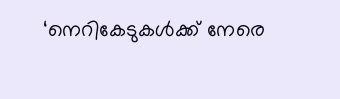‘നെറികേടുകള്‍ക്ക് നേരെ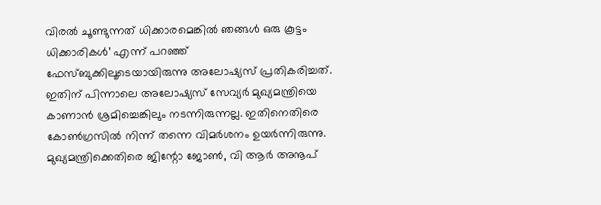വിരല്‍ ചൂണ്ടുന്നത് ധിക്കാരമെങ്കില്‍ ഞങ്ങള്‍ ഒരു കൂട്ടം ധിക്കാരികള്‍’ എന്ന് പറഞ്ഞ് ഫേസ്ബുക്കിലൂടെയായിരുന്നു അലോഷ്യസ് പ്രതികരിച്ചത്. ഇതിന് പിന്നാലെ അലോഷ്യസ് സേവ്യര്‍ മുഖ്യമന്ത്രിയെ കാണാന്‍ ശ്രമിച്ചെങ്കിലും നടന്നിരുന്നല്ല. ഇതിനെതിരെ കോണ്‍ഗ്രസില്‍ നിന്ന് തന്നെ വിമര്‍ശനം ഉയര്‍ന്നിരുന്നു. മുഖ്യമന്ത്രിക്കെതിരെ ജിന്റോ ജോണ്‍, വി ആര്‍ അനൂപ്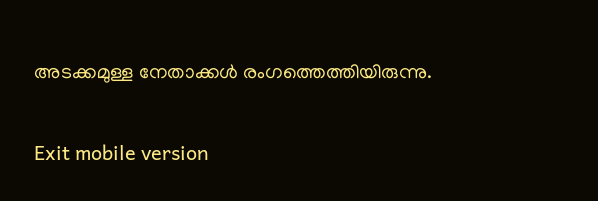അടക്കമുള്ള നേതാക്കള്‍ രംഗത്തെത്തിയിരുന്നു.

Exit mobile version